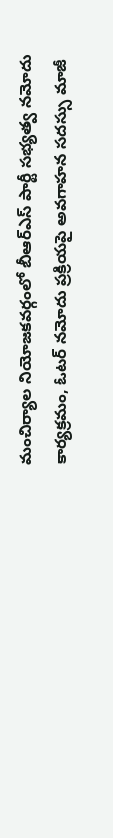మంచిర్యాల నియోజకవర్గంలో బీఆర్ఎస్ పార్టీ సభ్యత్వ నమోదు కార్యక్రమం, ఓటర్ నమోదు ప్రక్రియపై అవగాహన సదస్సు మాజీ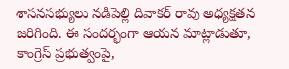శాసనసభ్యులు నడిపెల్లి దివాకర్ రావు అధ్యక్షతన జరిగింది. ఈ సందర్భంగా ఆయన మాట్లాడుతూ, కాంగ్రెస్ ప్రభుత్వంపై,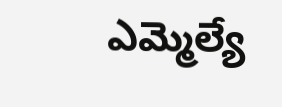ఎమ్మెల్యే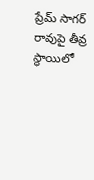ప్రేమ్ సాగర్ రావుపై తీవ్ర స్థాయిలో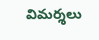విమర్శలు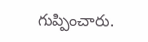గుప్పించారు.